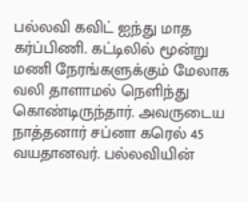பல்லவி கவிட் ஐந்து மாத கர்ப்பிணி. கட்டிலில் மூன்று மணி நேரங்களுக்கும் மேலாக வலி தாளாமல் நெளிந்து கொண்டிருந்தார். அவருடைய நாத்தனார் சப்னா கரெல் 45 வயதானவர். பல்லவியின்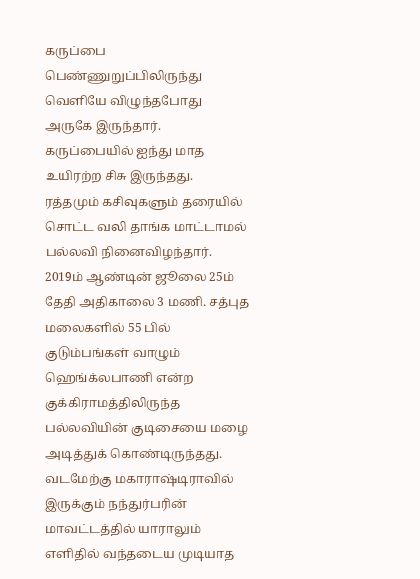கருப்பை பெண்ணுறுப்பிலிருந்து வெளியே விழுந்தபோது அருகே இருந்தார். கருப்பையில் ஐந்து மாத உயிரற்ற சிசு இருந்தது. ரத்தமும் கசிவுகளும் தரையில் சொட்ட வலி தாங்க மாட்டாமல் பல்லவி நினைவிழந்தார்.
2019ம் ஆண்டின் ஜூலை 25ம் தேதி அதிகாலை 3 மணி. சத்புத மலைகளில் 55 பில் குடும்பங்கள் வாழும் ஹெங்க்லபாணி என்ற குக்கிராமத்திலிருந்த பல்லவியின் குடிசையை மழை அடித்துக் கொண்டிருந்தது. வடமேற்கு மகாராஷ்டிராவில் இருக்கும் நந்துர்பரின் மாவட்டத்தில் யாராலும் எளிதில் வந்தடைய முடியாத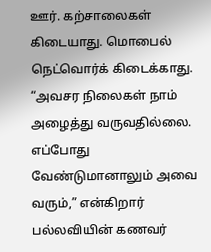ஊர். கற்சாலைகள் கிடையாது. மொபைல் நெட்வொர்க் கிடைக்காது. “அவசர நிலைகள் நாம் அழைத்து வருவதில்லை. எப்போது வேண்டுமானாலும் அவை வரும்,” என்கிறார் பல்லவியின் கணவர்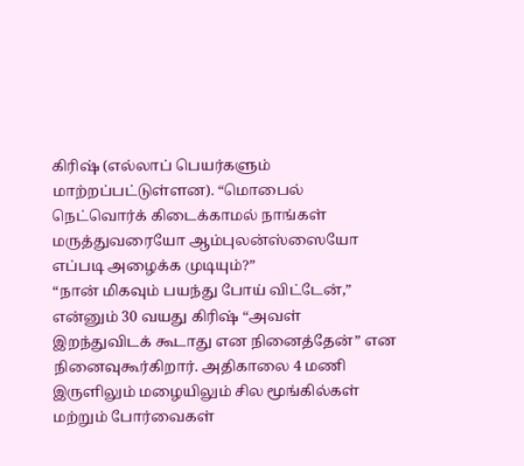கிரிஷ் (எல்லாப் பெயர்களும் மாற்றப்பட்டுள்ளன). “மொபைல் நெட்வொர்க் கிடைக்காமல் நாங்கள் மருத்துவரையோ ஆம்புலன்ஸ்ஸையோ எப்படி அழைக்க முடியும்?”
“நான் மிகவும் பயந்து போய் விட்டேன்,” என்னும் 30 வயது கிரிஷ் “அவள் இறந்துவிடக் கூடாது என நினைத்தேன்” என நினைவுகூர்கிறார். அதிகாலை 4 மணி இருளிலும் மழையிலும் சில மூங்கில்கள் மற்றும் போர்வைகள்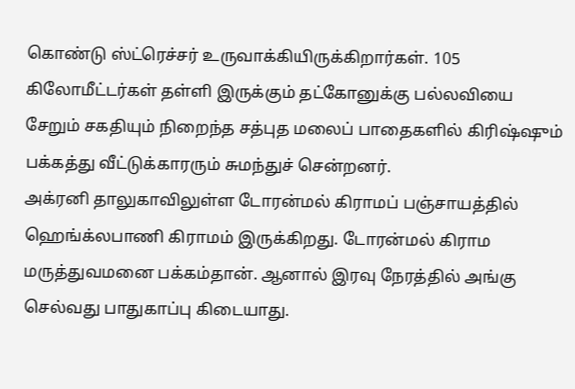கொண்டு ஸ்ட்ரெச்சர் உருவாக்கியிருக்கிறார்கள். 105 கிலோமீட்டர்கள் தள்ளி இருக்கும் தட்கோனுக்கு பல்லவியை சேறும் சகதியும் நிறைந்த சத்புத மலைப் பாதைகளில் கிரிஷ்ஷும் பக்கத்து வீட்டுக்காரரும் சுமந்துச் சென்றனர்.
அக்ரனி தாலுகாவிலுள்ள டோரன்மல் கிராமப் பஞ்சாயத்தில் ஹெங்க்லபாணி கிராமம் இருக்கிறது. டோரன்மல் கிராம மருத்துவமனை பக்கம்தான். ஆனால் இரவு நேரத்தில் அங்கு செல்வது பாதுகாப்பு கிடையாது.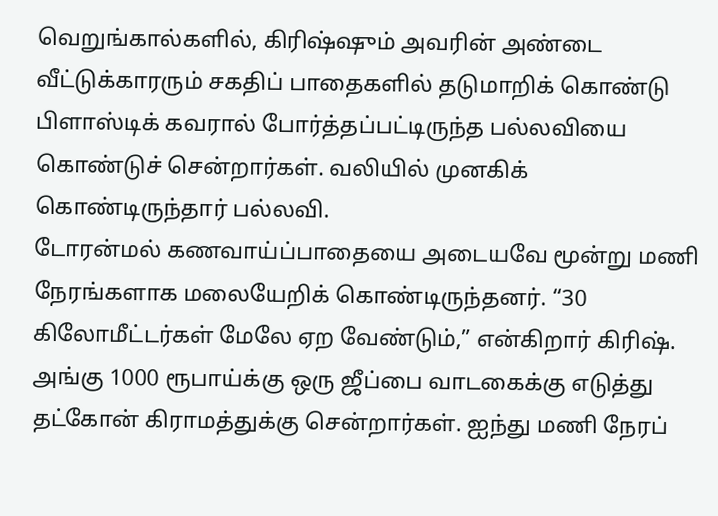வெறுங்கால்களில், கிரிஷ்ஷும் அவரின் அண்டை வீட்டுக்காரரும் சகதிப் பாதைகளில் தடுமாறிக் கொண்டு பிளாஸ்டிக் கவரால் போர்த்தப்பட்டிருந்த பல்லவியை கொண்டுச் சென்றார்கள். வலியில் முனகிக் கொண்டிருந்தார் பல்லவி.
டோரன்மல் கணவாய்ப்பாதையை அடையவே மூன்று மணி நேரங்களாக மலையேறிக் கொண்டிருந்தனர். “30 கிலோமீட்டர்கள் மேலே ஏற வேண்டும்,” என்கிறார் கிரிஷ். அங்கு 1000 ரூபாய்க்கு ஒரு ஜீப்பை வாடகைக்கு எடுத்து தட்கோன் கிராமத்துக்கு சென்றார்கள். ஐந்து மணி நேரப்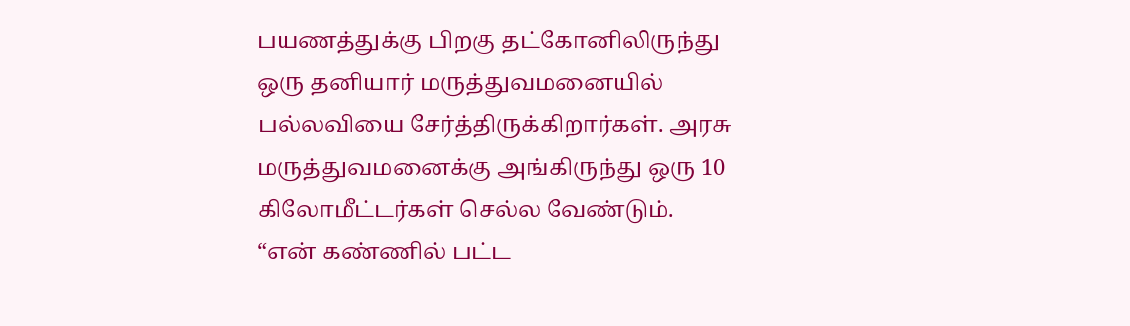பயணத்துக்கு பிறகு தட்கோனிலிருந்து ஒரு தனியார் மருத்துவமனையில் பல்லவியை சேர்த்திருக்கிறார்கள். அரசு மருத்துவமனைக்கு அங்கிருந்து ஒரு 10 கிலோமீட்டர்கள் செல்ல வேண்டும். “என் கண்ணில் பட்ட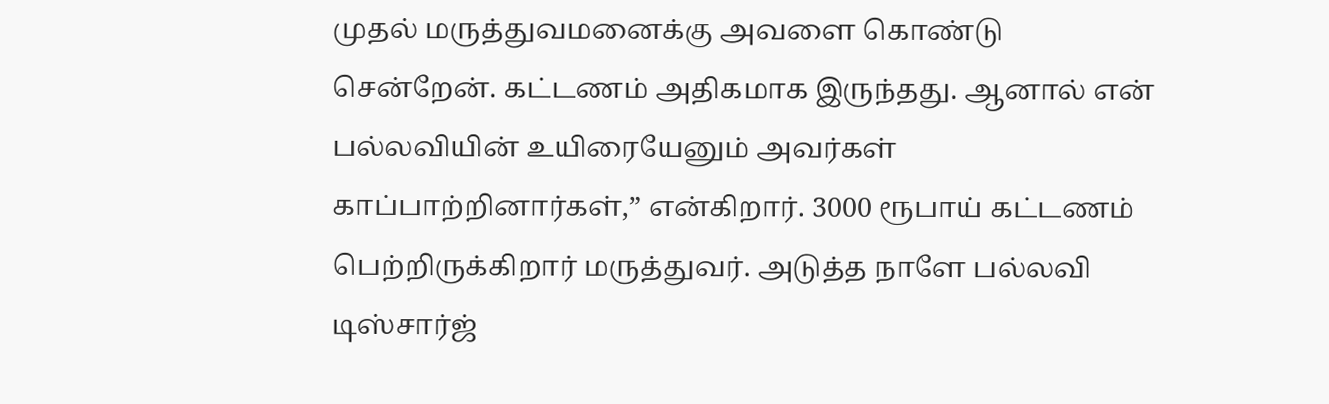முதல் மருத்துவமனைக்கு அவளை கொண்டு சென்றேன். கட்டணம் அதிகமாக இருந்தது. ஆனால் என் பல்லவியின் உயிரையேனும் அவர்கள் காப்பாற்றினார்கள்,” என்கிறார். 3000 ரூபாய் கட்டணம் பெற்றிருக்கிறார் மருத்துவர். அடுத்த நாளே பல்லவி டிஸ்சார்ஜ்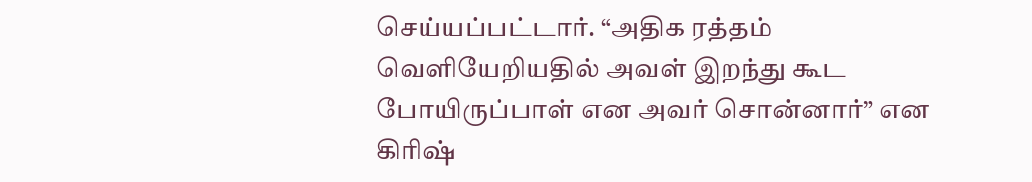செய்யப்பட்டார். “அதிக ரத்தம் வெளியேறியதில் அவள் இறந்து கூட போயிருப்பாள் என அவர் சொன்னார்” என கிரிஷ்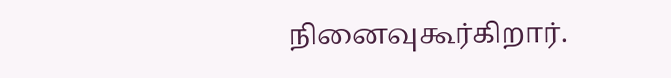நினைவுகூர்கிறார்.